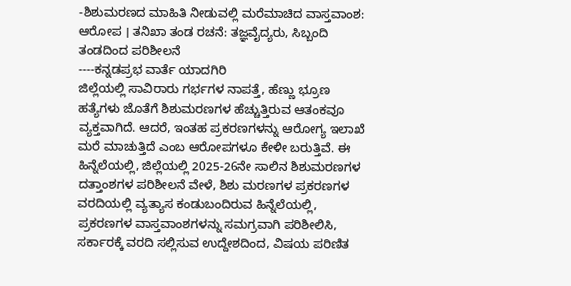-ಶಿಶುಮರಣದ ಮಾಹಿತಿ ನೀಡುವಲ್ಲಿ ಮರೆಮಾಚಿದ ವಾಸ್ತವಾಂಶ: ಆರೋಪ । ತನಿಖಾ ತಂಡ ರಚನೆ: ತಜ್ಞವೈದ್ಯರು, ಸಿಬ್ಬಂದಿ ತಂಡದಿಂದ ಪರಿಶೀಲನೆ
----ಕನ್ನಡಪ್ರಭ ವಾರ್ತೆ ಯಾದಗಿರಿ
ಜಿಲ್ಲೆಯಲ್ಲಿ ಸಾವಿರಾರು ಗರ್ಭಗಳ ನಾಪತ್ತೆ, ಹೆಣ್ಣು ಭ್ರೂಣ ಹತ್ಯೆಗಳು ಜೊತೆಗೆ ಶಿಶುಮರಣಗಳ ಹೆಚ್ಚುತ್ತಿರುವ ಆತಂಕವೂ ವ್ಯಕ್ತವಾಗಿದೆ. ಆದರೆ, ಇಂತಹ ಪ್ರಕರಣಗಳನ್ನು ಆರೋಗ್ಯ ಇಲಾಖೆ ಮರೆ ಮಾಚುತ್ತಿದೆ ಎಂಬ ಆರೋಪಗಳೂ ಕೇಳೀ ಬರುತ್ತಿವೆ. ಈ ಹಿನ್ನೆಲೆಯಲ್ಲಿ, ಜಿಲ್ಲೆಯಲ್ಲಿ 2025-26ನೇ ಸಾಲಿನ ಶಿಶುಮರಣಗಳ ದತ್ತಾಂಶಗಳ ಪರಿಶೀಲನೆ ವೇಳೆ, ಶಿಶು ಮರಣಗಳ ಪ್ರಕರಣಗಳ ವರದಿಯಲ್ಲಿ ವ್ಯತ್ಯಾಸ ಕಂಡುಬಂದಿರುವ ಹಿನ್ನೆಲೆಯಲ್ಲಿ, ಪ್ರಕರಣಗಳ ವಾಸ್ತವಾಂಶಗಳನ್ನು ಸಮಗ್ರವಾಗಿ ಪರಿಶೀಲಿಸಿ, ಸರ್ಕಾರಕ್ಕೆ ವರದಿ ಸಲ್ಲಿಸುವ ಉದ್ದೇಶದಿಂದ, ವಿಷಯ ಪರಿಣಿತ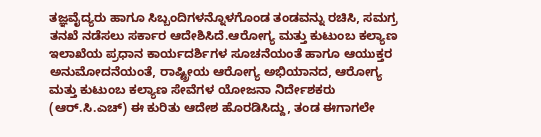ತಜ್ಞವೈದ್ಯರು ಹಾಗೂ ಸಿಬ್ಬಂದಿಗಳನ್ನೊಳಗೊಂಡ ತಂಡವನ್ನು ರಚಿಸಿ, ಸಮಗ್ರ ತನಖೆ ನಡೆಸಲು ಸರ್ಕಾರ ಆದೇಶಿಸಿದೆ.ಆರೋಗ್ಯ ಮತ್ತು ಕುಟುಂಬ ಕಲ್ಯಾಣ ಇಲಾಖೆಯ ಪ್ರಧಾನ ಕಾರ್ಯದರ್ಶಿಗಳ ಸೂಚನೆಯಂತೆ ಹಾಗೂ ಆಯುಕ್ತರ ಅನುಮೋದನೆಯಂತೆ, ರಾಷ್ಟ್ರೀಯ ಆರೋಗ್ಯ ಅಭಿಯಾನದ, ಆರೋಗ್ಯ ಮತ್ತು ಕುಟುಂಬ ಕಲ್ಯಾಣ ಸೇವೆಗಳ ಯೋಜನಾ ನಿರ್ದೇಶಕರು (ಆರ್.ಸಿ.ಎಚ್) ಈ ಕುರಿತು ಆದೇಶ ಹೊರಡಿಸಿದ್ದು, ತಂಡ ಈಗಾಗಲೇ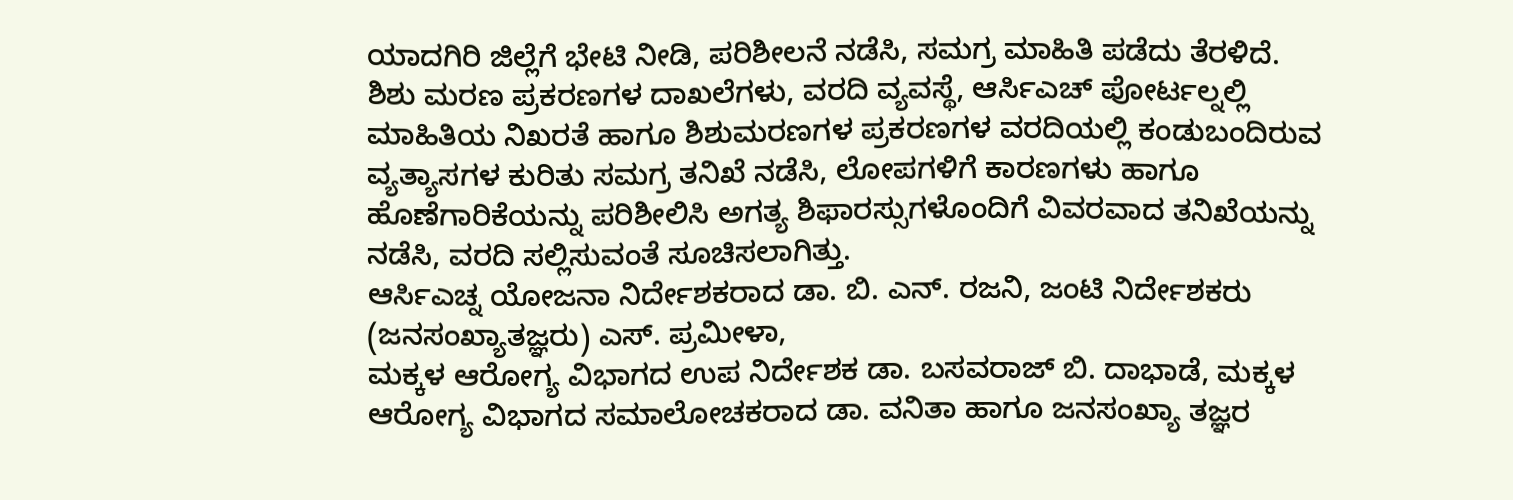ಯಾದಗಿರಿ ಜಿಲ್ಲೆಗೆ ಭೇಟಿ ನೀಡಿ, ಪರಿಶೀಲನೆ ನಡೆಸಿ, ಸಮಗ್ರ ಮಾಹಿತಿ ಪಡೆದು ತೆರಳಿದೆ.
ಶಿಶು ಮರಣ ಪ್ರಕರಣಗಳ ದಾಖಲೆಗಳು, ವರದಿ ವ್ಯವಸ್ಥೆ, ಆರ್ಸಿಎಚ್ ಪೋರ್ಟಲ್ನಲ್ಲಿ ಮಾಹಿತಿಯ ನಿಖರತೆ ಹಾಗೂ ಶಿಶುಮರಣಗಳ ಪ್ರಕರಣಗಳ ವರದಿಯಲ್ಲಿ ಕಂಡುಬಂದಿರುವ ವ್ಯತ್ಯಾಸಗಳ ಕುರಿತು ಸಮಗ್ರ ತನಿಖೆ ನಡೆಸಿ, ಲೋಪಗಳಿಗೆ ಕಾರಣಗಳು ಹಾಗೂ ಹೊಣೆಗಾರಿಕೆಯನ್ನು ಪರಿಶೀಲಿಸಿ ಅಗತ್ಯ ಶಿಫಾರಸ್ಸುಗಳೊಂದಿಗೆ ವಿವರವಾದ ತನಿಖೆಯನ್ನು ನಡೆಸಿ, ವರದಿ ಸಲ್ಲಿಸುವಂತೆ ಸೂಚಿಸಲಾಗಿತ್ತು.
ಆರ್ಸಿಎಚ್ನ ಯೋಜನಾ ನಿರ್ದೇಶಕರಾದ ಡಾ. ಬಿ. ಎನ್. ರಜನಿ, ಜಂಟಿ ನಿರ್ದೇಶಕರು (ಜನಸಂಖ್ಯಾತಜ್ಞರು) ಎಸ್. ಪ್ರಮೀಳಾ,
ಮಕ್ಕಳ ಆರೋಗ್ಯ ವಿಭಾಗದ ಉಪ ನಿರ್ದೇಶಕ ಡಾ. ಬಸವರಾಜ್ ಬಿ. ದಾಭಾಡೆ, ಮಕ್ಕಳ ಆರೋಗ್ಯ ವಿಭಾಗದ ಸಮಾಲೋಚಕರಾದ ಡಾ. ವನಿತಾ ಹಾಗೂ ಜನಸಂಖ್ಯಾ ತಜ್ಞರ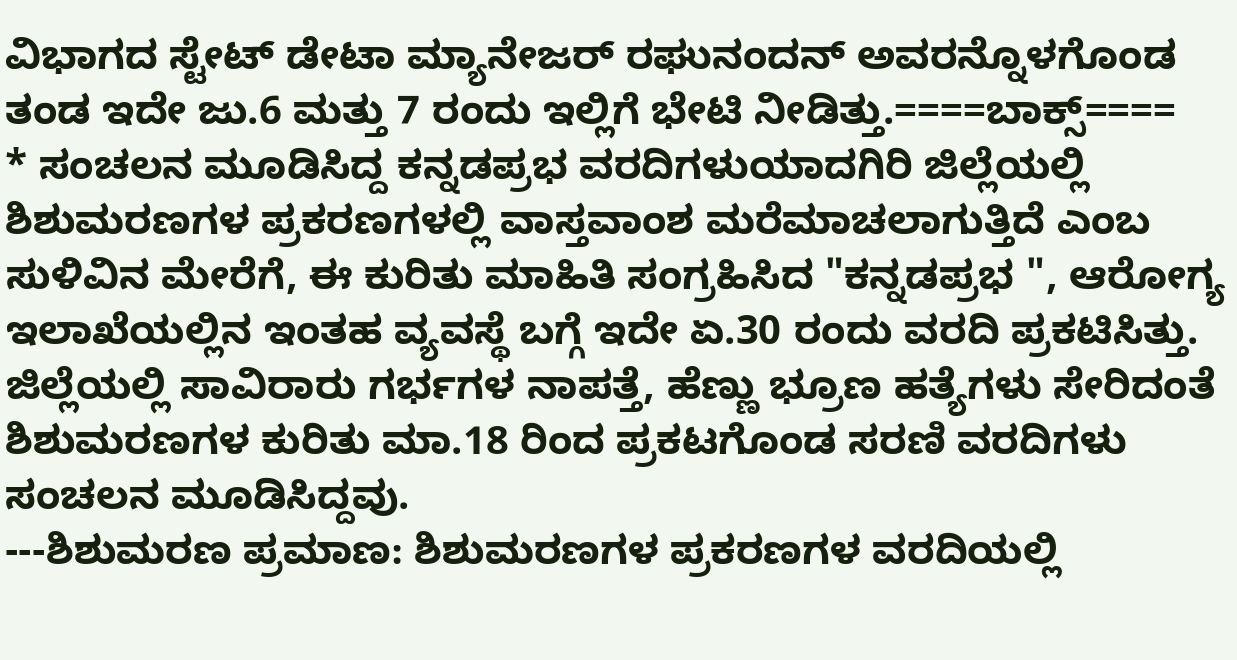ವಿಭಾಗದ ಸ್ಟೇಟ್ ಡೇಟಾ ಮ್ಯಾನೇಜರ್ ರಘುನಂದನ್ ಅವರನ್ನೊಳಗೊಂಡ ತಂಡ ಇದೇ ಜು.6 ಮತ್ತು 7 ರಂದು ಇಲ್ಲಿಗೆ ಭೇಟಿ ನೀಡಿತ್ತು.====ಬಾಕ್ಸ್====
* ಸಂಚಲನ ಮೂಡಿಸಿದ್ದ ಕನ್ನಡಪ್ರಭ ವರದಿಗಳುಯಾದಗಿರಿ ಜಿಲ್ಲೆಯಲ್ಲಿ ಶಿಶುಮರಣಗಳ ಪ್ರಕರಣಗಳಲ್ಲಿ ವಾಸ್ತವಾಂಶ ಮರೆಮಾಚಲಾಗುತ್ತಿದೆ ಎಂಬ ಸುಳಿವಿನ ಮೇರೆಗೆ, ಈ ಕುರಿತು ಮಾಹಿತಿ ಸಂಗ್ರಹಿಸಿದ "ಕನ್ನಡಪ್ರಭ ", ಆರೋಗ್ಯ ಇಲಾಖೆಯಲ್ಲಿನ ಇಂತಹ ವ್ಯವಸ್ಥೆ ಬಗ್ಗೆ ಇದೇ ಏ.30 ರಂದು ವರದಿ ಪ್ರಕಟಿಸಿತ್ತು. ಜಿಲ್ಲೆಯಲ್ಲಿ ಸಾವಿರಾರು ಗರ್ಭಗಳ ನಾಪತ್ತೆ, ಹೆಣ್ಣು ಭ್ರೂಣ ಹತ್ಯೆಗಳು ಸೇರಿದಂತೆ ಶಿಶುಮರಣಗಳ ಕುರಿತು ಮಾ.18 ರಿಂದ ಪ್ರಕಟಗೊಂಡ ಸರಣಿ ವರದಿಗಳು ಸಂಚಲನ ಮೂಡಿಸಿದ್ದವು.
---ಶಿಶುಮರಣ ಪ್ರಮಾಣ: ಶಿಶುಮರಣಗಳ ಪ್ರಕರಣಗಳ ವರದಿಯಲ್ಲಿ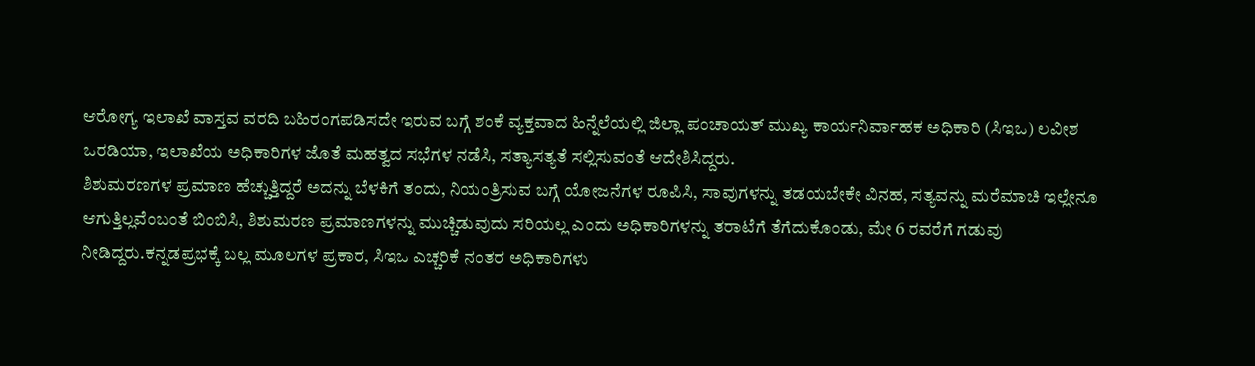ಆರೋಗ್ಯ ಇಲಾಖೆ ವಾಸ್ತವ ವರದಿ ಬಹಿರಂಗಪಡಿಸದೇ ಇರುವ ಬಗ್ಗೆ ಶಂಕೆ ವ್ಯಕ್ತವಾದ ಹಿನ್ನೆಲೆಯಲ್ಲಿ ಜಿಲ್ಲಾ ಪಂಚಾಯತ್ ಮುಖ್ಯ ಕಾರ್ಯನಿರ್ವಾಹಕ ಅಧಿಕಾರಿ (ಸಿಇಒ) ಲವೀಶ ಒರಡಿಯಾ, ಇಲಾಖೆಯ ಅಧಿಕಾರಿಗಳ ಜೊತೆ ಮಹತ್ವದ ಸಭೆಗಳ ನಡೆಸಿ, ಸತ್ಯಾಸತ್ಯತೆ ಸಲ್ಲಿಸುವಂತೆ ಆದೇಶಿಸಿದ್ದರು.
ಶಿಶುಮರಣಗಳ ಪ್ರಮಾಣ ಹೆಚ್ಚುತ್ತಿದ್ದರೆ ಅದನ್ನು ಬೆಳಕಿಗೆ ತಂದು, ನಿಯಂತ್ರಿಸುವ ಬಗ್ಗೆ ಯೋಜನೆಗಳ ರೂಪಿಸಿ, ಸಾವುಗಳನ್ನು ತಡಯಬೇಕೇ ವಿನಹ, ಸತ್ಯವನ್ನು ಮರೆಮಾಚಿ ಇಲ್ಲೇನೂ ಆಗುತ್ತಿಲ್ಲವೆಂಬಂತೆ ಬಿಂಬಿಸಿ, ಶಿಶುಮರಣ ಪ್ರಮಾಣಗಳನ್ನು ಮುಚ್ಚಿಡುವುದು ಸರಿಯಲ್ಲ ಎಂದು ಅಧಿಕಾರಿಗಳನ್ನು ತರಾಟೆಗೆ ತೆಗೆದುಕೊಂಡು, ಮೇ 6 ರವರೆಗೆ ಗಡುವು ನೀಡಿದ್ದರು.ಕನ್ನಡಪ್ರಭಕ್ಕೆ ಬಲ್ಲ ಮೂಲಗಳ ಪ್ರಕಾರ, ಸಿಇಒ ಎಚ್ಚರಿಕೆ ನಂತರ ಅಧಿಕಾರಿಗಳು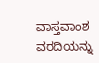ವಾಸ್ತವಾಂಶ ವರದಿಯನ್ನು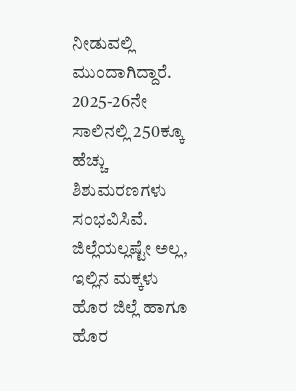ನೀಡುವಲ್ಲಿ ಮುಂದಾಗಿದ್ದಾರೆ. 2025-26ನೇ ಸಾಲಿನಲ್ಲಿ 250ಕ್ಕೂ ಹೆಚ್ಚು ಶಿಶುಮರಣಗಳು ಸಂಭವಿಸಿವೆ. ಜಿಲ್ಲೆಯಲ್ಲಷ್ಟೇ ಅಲ್ಲ, ಇಲ್ಲಿನ ಮಕ್ಕಳು ಹೊರ ಜಿಲ್ಲೆ ಹಾಗೂ ಹೊರ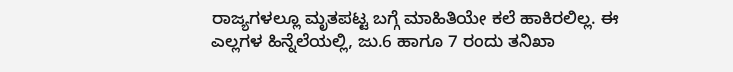ರಾಜ್ಯಗಳಲ್ಲೂ ಮೃತಪಟ್ಟ ಬಗ್ಗೆ ಮಾಹಿತಿಯೇ ಕಲೆ ಹಾಕಿರಲಿಲ್ಲ. ಈ ಎಲ್ಲಗಳ ಹಿನ್ನೆಲೆಯಲ್ಲಿ, ಜು.6 ಹಾಗೂ 7 ರಂದು ತನಿಖಾ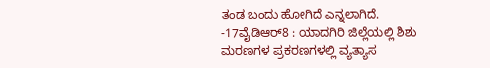ತಂಡ ಬಂದು ಹೋಗಿದೆ ಎನ್ನಲಾಗಿದೆ.
-17ವೈಡಿಆರ್8 : ಯಾದಗಿರಿ ಜಿಲ್ಲೆಯಲ್ಲಿ ಶಿಶು ಮರಣಗಳ ಪ್ರಕರಣಗಳಲ್ಲಿ ವ್ಯತ್ಯಾಸ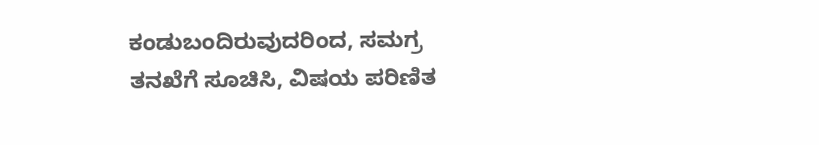ಕಂಡುಬಂದಿರುವುದರಿಂದ, ಸಮಗ್ರ ತನಖೆಗೆ ಸೂಚಿಸಿ, ವಿಷಯ ಪರಿಣಿತ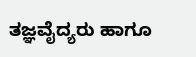ತಜ್ಞವೈದ್ಯರು ಹಾಗೂ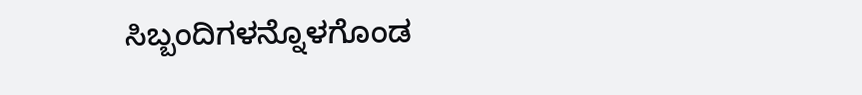ಸಿಬ್ಬಂದಿಗಳನ್ನೊಳಗೊಂಡ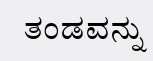ತಂಡವನ್ನು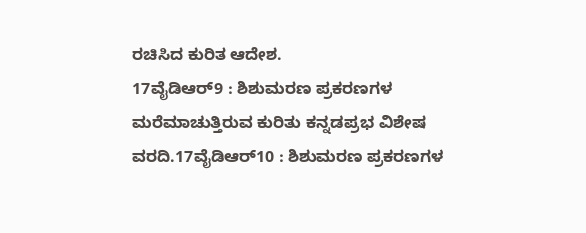ರಚಿಸಿದ ಕುರಿತ ಆದೇಶ.
17ವೈಡಿಆರ್9 : ಶಿಶುಮರಣ ಪ್ರಕರಣಗಳ ಮರೆಮಾಚುತ್ತಿರುವ ಕುರಿತು ಕನ್ನಡಪ್ರಭ ವಿಶೇಷ ವರದಿ.17ವೈಡಿಆರ್10 : ಶಿಶುಮರಣ ಪ್ರಕರಣಗಳ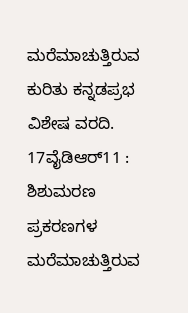ಮರೆಮಾಚುತ್ತಿರುವ ಕುರಿತು ಕನ್ನಡಪ್ರಭ ವಿಶೇಷ ವರದಿ.
17ವೈಡಿಆರ್11 : ಶಿಶುಮರಣ ಪ್ರಕರಣಗಳ ಮರೆಮಾಚುತ್ತಿರುವ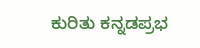ಕುರಿತು ಕನ್ನಡಪ್ರಭ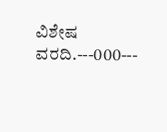ವಿಶೇಷ ವರದಿ.---000---